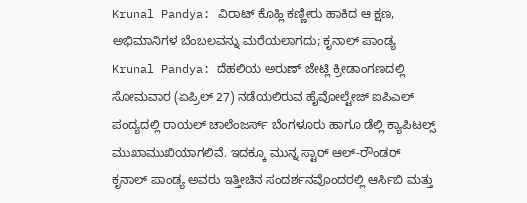Krunal Pandya: ವಿರಾಟ್ ಕೊಹ್ಲಿ ಕಣ್ಣೀರು ಹಾಕಿದ ಆ ಕ್ಷಣ, ಅಭಿಮಾನಿಗಳ ಬೆಂಬಲವನ್ನು ಮರೆಯಲಾಗದು; ಕೃನಾಲ್ ಪಾಂಡ್ಯ
Krunal Pandya: ದೆಹಲಿಯ ಅರುಣ್ ಜೇಟ್ಲಿ ಕ್ರೀಡಾಂಗಣದಲ್ಲಿ ಸೋಮವಾರ (ಏಪ್ರಿಲ್ 27) ನಡೆಯಲಿರುವ ಹೈವೋಲ್ಟೇಜ್ ಐಪಿಎಲ್ ಪಂದ್ಯದಲ್ಲಿ ರಾಯಲ್ ಚಾಲೆಂಜರ್ಸ್ ಬೆಂಗಳೂರು ಹಾಗೂ ಡೆಲ್ಲಿ ಕ್ಯಾಪಿಟಲ್ಸ್ ಮುಖಾಮುಖಿಯಾಗಲಿವೆ. ಇದಕ್ಕೂ ಮುನ್ನ ಸ್ಟಾರ್ ಆಲ್-ರೌಂಡರ್ ಕೃನಾಲ್ ಪಾಂಡ್ಯ ಅವರು ಇತ್ತೀಚಿನ ಸಂದರ್ಶನವೊಂದರಲ್ಲಿ ಆರ್ಸಿಬಿ ಮತ್ತು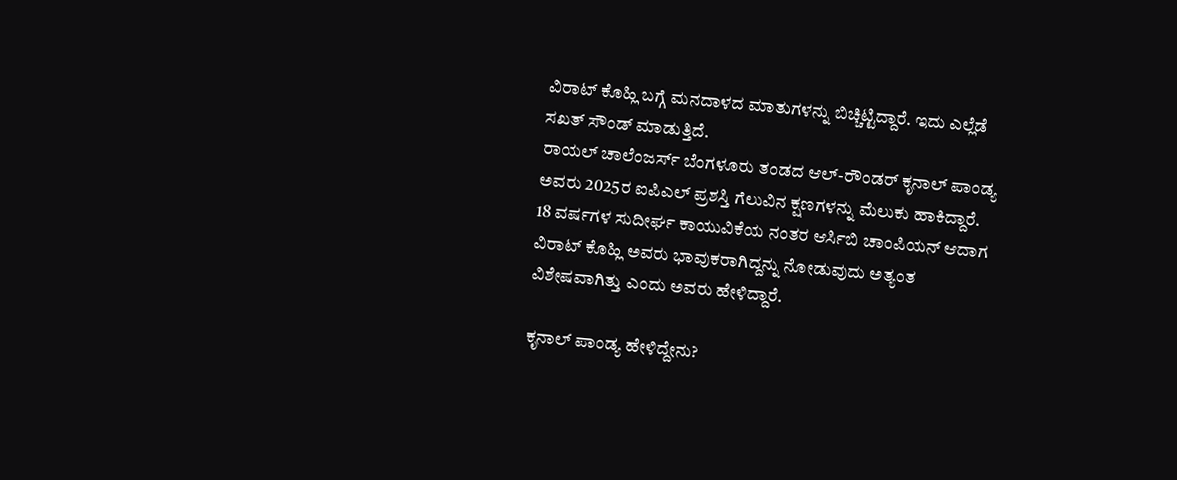ವಿರಾಟ್ ಕೊಹ್ಲಿ ಬಗ್ಗೆ ಮನದಾಳದ ಮಾತುಗಳನ್ನು ಬಿಚ್ಚಿಟ್ಟಿದ್ದಾರೆ. ಇದು ಎಲ್ಲೆಡೆ ಸಖತ್ ಸೌಂಡ್ ಮಾಡುತ್ತಿದೆ.
ರಾಯಲ್ ಚಾಲೆಂಜರ್ಸ್ ಬೆಂಗಳೂರು ತಂಡದ ಆಲ್-ರೌಂಡರ್ ಕೃನಾಲ್ ಪಾಂಡ್ಯ ಅವರು 2025ರ ಐಪಿಎಲ್ ಪ್ರಶಸ್ತಿ ಗೆಲುವಿನ ಕ್ಷಣಗಳನ್ನು ಮೆಲುಕು ಹಾಕಿದ್ದಾರೆ. 18 ವರ್ಷಗಳ ಸುದೀರ್ಘ ಕಾಯುವಿಕೆಯ ನಂತರ ಆರ್ಸಿಬಿ ಚಾಂಪಿಯನ್ ಆದಾಗ ವಿರಾಟ್ ಕೊಹ್ಲಿ ಅವರು ಭಾವುಕರಾಗಿದ್ದನ್ನು ನೋಡುವುದು ಅತ್ಯಂತ ವಿಶೇಷವಾಗಿತ್ತು ಎಂದು ಅವರು ಹೇಳಿದ್ದಾರೆ.

ಕೃನಾಲ್ ಪಾಂಡ್ಯ ಹೇಳಿದ್ದೇನು?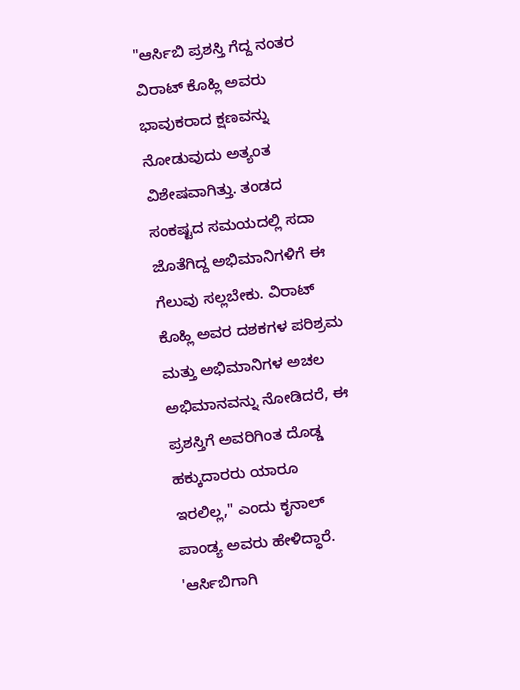"ಆರ್ಸಿಬಿ ಪ್ರಶಸ್ತಿ ಗೆದ್ದ ನಂತರ ವಿರಾಟ್ ಕೊಹ್ಲಿ ಅವರು ಭಾವುಕರಾದ ಕ್ಷಣವನ್ನು ನೋಡುವುದು ಅತ್ಯಂತ ವಿಶೇಷವಾಗಿತ್ತು. ತಂಡದ ಸಂಕಷ್ಟದ ಸಮಯದಲ್ಲಿ ಸದಾ ಜೊತೆಗಿದ್ದ ಅಭಿಮಾನಿಗಳಿಗೆ ಈ ಗೆಲುವು ಸಲ್ಲಬೇಕು. ವಿರಾಟ್ ಕೊಹ್ಲಿ ಅವರ ದಶಕಗಳ ಪರಿಶ್ರಮ ಮತ್ತು ಅಭಿಮಾನಿಗಳ ಅಚಲ ಅಭಿಮಾನವನ್ನು ನೋಡಿದರೆ, ಈ ಪ್ರಶಸ್ತಿಗೆ ಅವರಿಗಿಂತ ದೊಡ್ಡ ಹಕ್ಕುದಾರರು ಯಾರೂ ಇರಲಿಲ್ಲ," ಎಂದು ಕೃನಾಲ್ ಪಾಂಡ್ಯ ಅವರು ಹೇಳಿದ್ಧಾರೆ.
'ಆರ್ಸಿಬಿಗಾಗಿ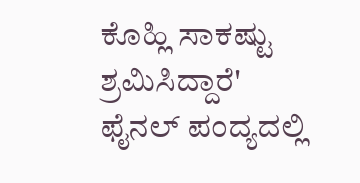ಕೊಹ್ಲಿ ಸಾಕಷ್ಟು ಶ್ರಮಿಸಿದ್ದಾರೆ'
ಫೈನಲ್ ಪಂದ್ಯದಲ್ಲಿ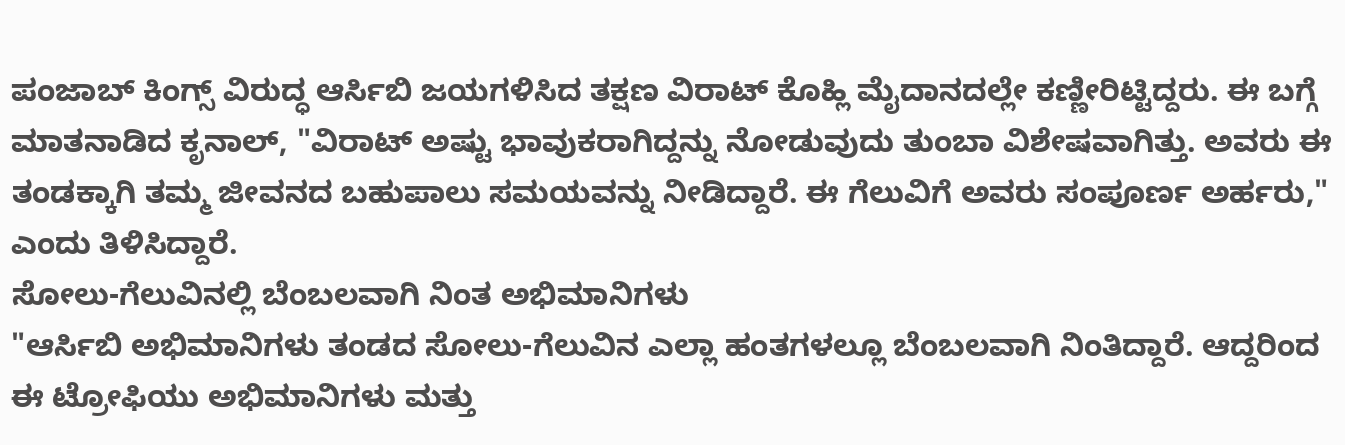ಪಂಜಾಬ್ ಕಿಂಗ್ಸ್ ವಿರುದ್ಧ ಆರ್ಸಿಬಿ ಜಯಗಳಿಸಿದ ತಕ್ಷಣ ವಿರಾಟ್ ಕೊಹ್ಲಿ ಮೈದಾನದಲ್ಲೇ ಕಣ್ಣೀರಿಟ್ಟಿದ್ದರು. ಈ ಬಗ್ಗೆ ಮಾತನಾಡಿದ ಕೃನಾಲ್, "ವಿರಾಟ್ ಅಷ್ಟು ಭಾವುಕರಾಗಿದ್ದನ್ನು ನೋಡುವುದು ತುಂಬಾ ವಿಶೇಷವಾಗಿತ್ತು. ಅವರು ಈ ತಂಡಕ್ಕಾಗಿ ತಮ್ಮ ಜೀವನದ ಬಹುಪಾಲು ಸಮಯವನ್ನು ನೀಡಿದ್ದಾರೆ. ಈ ಗೆಲುವಿಗೆ ಅವರು ಸಂಪೂರ್ಣ ಅರ್ಹರು," ಎಂದು ತಿಳಿಸಿದ್ದಾರೆ.
ಸೋಲು-ಗೆಲುವಿನಲ್ಲಿ ಬೆಂಬಲವಾಗಿ ನಿಂತ ಅಭಿಮಾನಿಗಳು
"ಆರ್ಸಿಬಿ ಅಭಿಮಾನಿಗಳು ತಂಡದ ಸೋಲು-ಗೆಲುವಿನ ಎಲ್ಲಾ ಹಂತಗಳಲ್ಲೂ ಬೆಂಬಲವಾಗಿ ನಿಂತಿದ್ದಾರೆ. ಆದ್ದರಿಂದ ಈ ಟ್ರೋಫಿಯು ಅಭಿಮಾನಿಗಳು ಮತ್ತು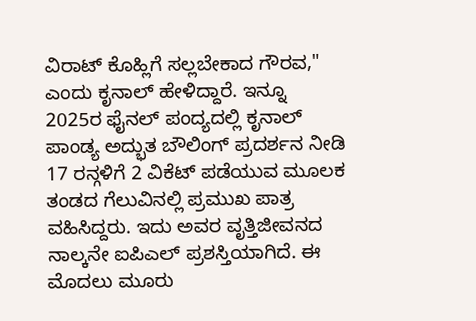ವಿರಾಟ್ ಕೊಹ್ಲಿಗೆ ಸಲ್ಲಬೇಕಾದ ಗೌರವ," ಎಂದು ಕೃನಾಲ್ ಹೇಳಿದ್ದಾರೆ. ಇನ್ನೂ 2025ರ ಫೈನಲ್ ಪಂದ್ಯದಲ್ಲಿ ಕೃನಾಲ್ ಪಾಂಡ್ಯ ಅದ್ಭುತ ಬೌಲಿಂಗ್ ಪ್ರದರ್ಶನ ನೀಡಿ 17 ರನ್ಗಳಿಗೆ 2 ವಿಕೆಟ್ ಪಡೆಯುವ ಮೂಲಕ ತಂಡದ ಗೆಲುವಿನಲ್ಲಿ ಪ್ರಮುಖ ಪಾತ್ರ ವಹಿಸಿದ್ದರು. ಇದು ಅವರ ವೃತ್ತಿಜೀವನದ ನಾಲ್ಕನೇ ಐಪಿಎಲ್ ಪ್ರಶಸ್ತಿಯಾಗಿದೆ. ಈ ಮೊದಲು ಮೂರು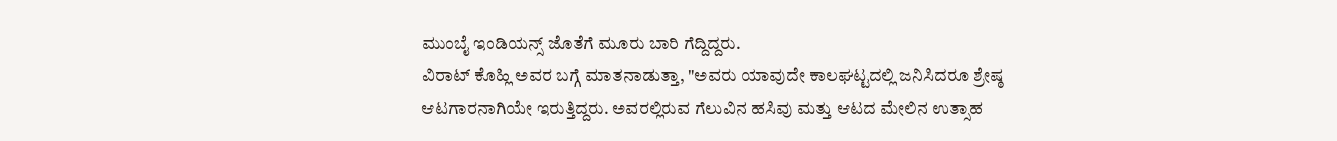ಮುಂಬೈ ಇಂಡಿಯನ್ಸ್ ಜೊತೆಗೆ ಮೂರು ಬಾರಿ ಗೆದ್ದಿದ್ದರು.
ವಿರಾಟ್ ಕೊಹ್ಲಿ ಅವರ ಬಗ್ಗೆ ಮಾತನಾಡುತ್ತಾ, "ಅವರು ಯಾವುದೇ ಕಾಲಘಟ್ಟದಲ್ಲಿ ಜನಿಸಿದರೂ ಶ್ರೇಷ್ಠ ಆಟಗಾರನಾಗಿಯೇ ಇರುತ್ತಿದ್ದರು. ಅವರಲ್ಲಿರುವ ಗೆಲುವಿನ ಹಸಿವು ಮತ್ತು ಆಟದ ಮೇಲಿನ ಉತ್ಸಾಹ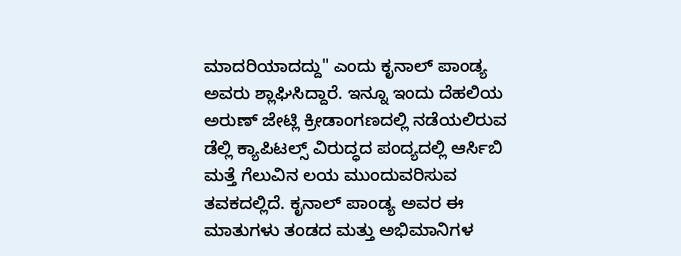ಮಾದರಿಯಾದದ್ದು" ಎಂದು ಕೃನಾಲ್ ಪಾಂಡ್ಯ ಅವರು ಶ್ಲಾಘಿಸಿದ್ದಾರೆ. ಇನ್ನೂ ಇಂದು ದೆಹಲಿಯ ಅರುಣ್ ಜೇಟ್ಲಿ ಕ್ರೀಡಾಂಗಣದಲ್ಲಿ ನಡೆಯಲಿರುವ ಡೆಲ್ಲಿ ಕ್ಯಾಪಿಟಲ್ಸ್ ವಿರುದ್ಧದ ಪಂದ್ಯದಲ್ಲಿ ಆರ್ಸಿಬಿ ಮತ್ತೆ ಗೆಲುವಿನ ಲಯ ಮುಂದುವರಿಸುವ ತವಕದಲ್ಲಿದೆ. ಕೃನಾಲ್ ಪಾಂಡ್ಯ ಅವರ ಈ ಮಾತುಗಳು ತಂಡದ ಮತ್ತು ಅಭಿಮಾನಿಗಳ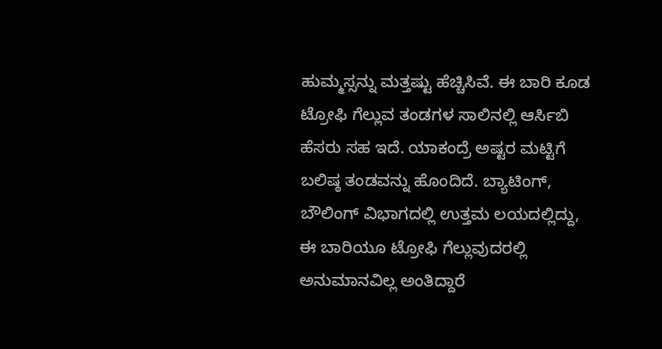ಹುಮ್ಮಸ್ಸನ್ನು ಮತ್ತಷ್ಟು ಹೆಚ್ಚಿಸಿವೆ. ಈ ಬಾರಿ ಕೂಡ ಟ್ರೋಫಿ ಗೆಲ್ಲುವ ತಂಡಗಳ ಸಾಲಿನಲ್ಲಿ ಆರ್ಸಿಬಿ ಹೆಸರು ಸಹ ಇದೆ. ಯಾಕಂದ್ರೆ ಅಷ್ಟರ ಮಟ್ಟಿಗೆ ಬಲಿಷ್ಠ ತಂಡವನ್ನು ಹೊಂದಿದೆ. ಬ್ಯಾಟಿಂಗ್, ಬೌಲಿಂಗ್ ವಿಭಾಗದಲ್ಲಿ ಉತ್ತಮ ಲಯದಲ್ಲಿದ್ದು, ಈ ಬಾರಿಯೂ ಟ್ರೋಫಿ ಗೆಲ್ಲುವುದರಲ್ಲಿ ಅನುಮಾನವಿಲ್ಲ ಅಂತಿದ್ದಾರೆ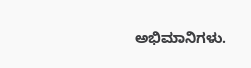ಅಭಿಮಾನಿಗಳು.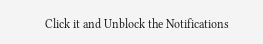Click it and Unblock the Notifications